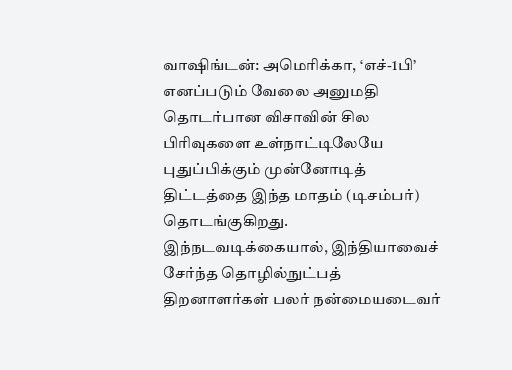வாஷிங்டன்: அமெரிக்கா, ‘எச்-1பி’ எனப்படும் வேலை அனுமதி தொடர்பான விசாவின் சில பிரிவுகளை உள்நாட்டிலேயே புதுப்பிக்கும் முன்னோடித் திட்டத்தை இந்த மாதம் (டிசம்பர்) தொடங்குகிறது.
இந்நடவடிக்கையால், இந்தியாவைச் சேர்ந்த தொழில்நுட்பத் திறனாளர்கள் பலர் நன்மையடைவர்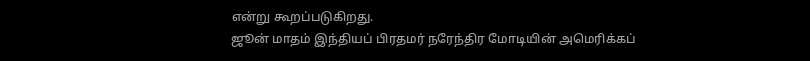என்று கூறப்படுகிறது.
ஜூன் மாதம் இந்தியப் பிரதமர் நரேந்திர மோடியின் அமெரிக்கப்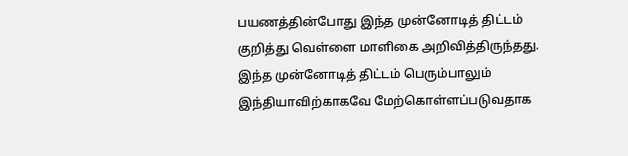பயணத்தின்போது இந்த முன்னோடித் திட்டம் குறித்து வெள்ளை மாளிகை அறிவித்திருந்தது.
இந்த முன்னோடித் திட்டம் பெரும்பாலும் இந்தியாவிற்காகவே மேற்கொள்ளப்படுவதாக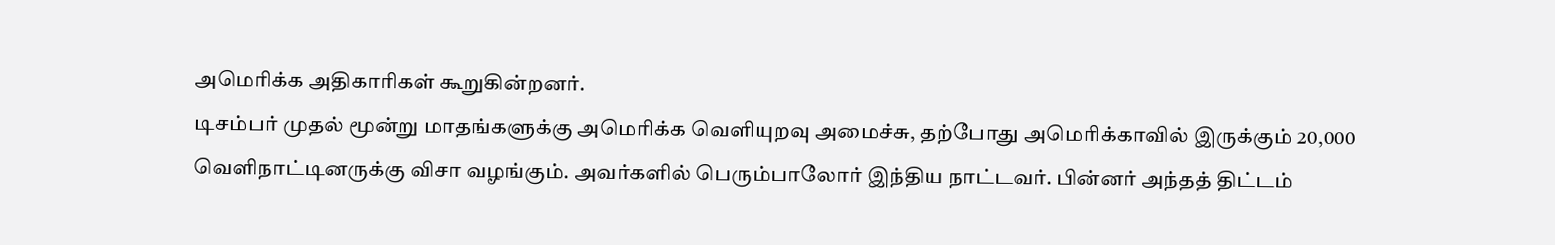அமெரிக்க அதிகாரிகள் கூறுகின்றனர்.
டிசம்பர் முதல் மூன்று மாதங்களுக்கு அமெரிக்க வெளியுறவு அமைச்சு, தற்போது அமெரிக்காவில் இருக்கும் 20,000 வெளிநாட்டினருக்கு விசா வழங்கும். அவர்களில் பெரும்பாலோர் இந்திய நாட்டவர். பின்னர் அந்தத் திட்டம்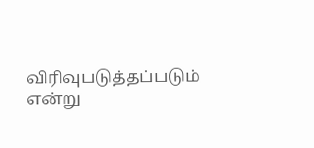விரிவுபடுத்தப்படும் என்று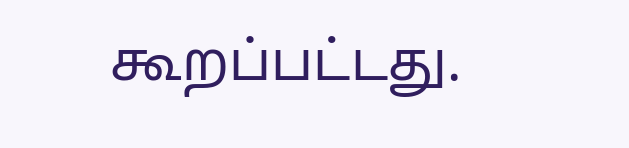கூறப்பட்டது.